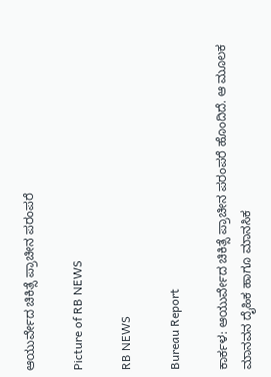ಆಯುರ್ವೇದ ಚಿಕಿತ್ಸೆ ಪ್ರಾಚೀನ ಪರಂಪರೆ

Picture of RB NEWS

RB NEWS

Bureau Report

ಕಾರ್ಕಳ‌: ಆಯುರ್ವೇದ ಚಿಕಿತ್ಸೆ ಪ್ರಾಚೀನ ಪರಂಪರೆ ಹೊಂದಿದೆ. ಆ ಮೂಲಕ ಮಾನವನ ದೈಹಿಕ ಹಾಗೂ ಮಾನಸಿಕ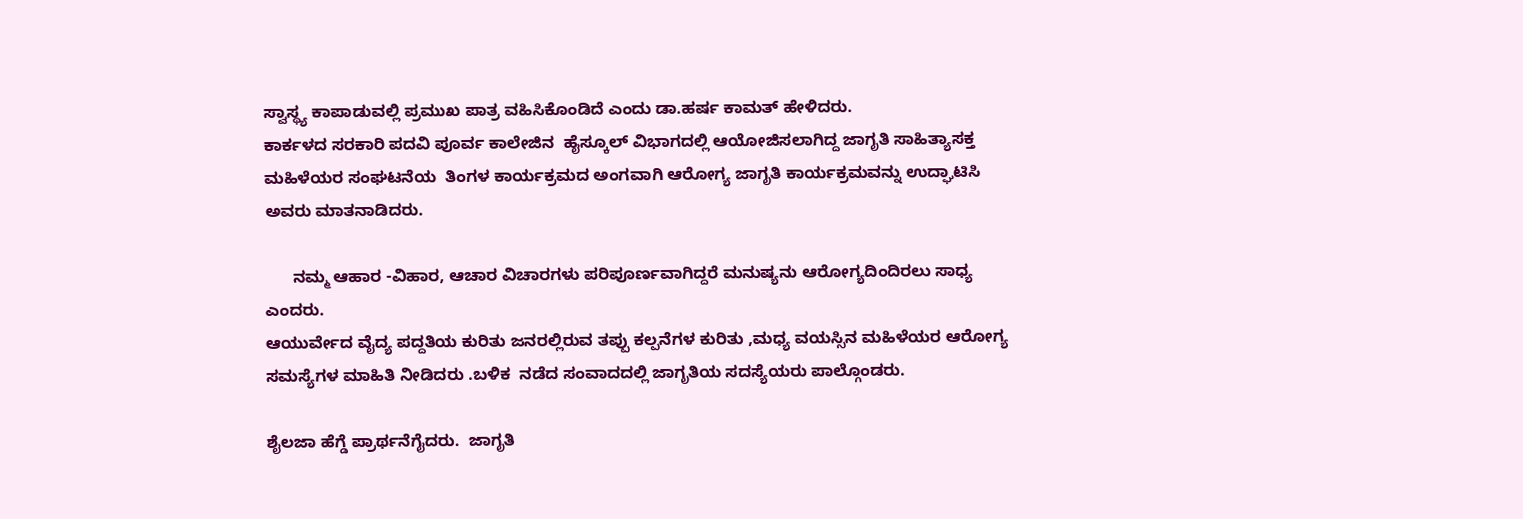ಸ್ವಾಸ್ಥ್ಯ ಕಾಪಾಡುವಲ್ಲಿ ಪ್ರಮುಖ ಪಾತ್ರ ವಹಿಸಿಕೊಂಡಿದೆ ಎಂದು ಡಾ.ಹರ್ಷ ಕಾಮತ್ ಹೇಳಿದರು.
ಕಾರ್ಕಳದ ಸರಕಾರಿ ಪದವಿ ಪೂರ್ವ ಕಾಲೇಜಿನ  ಹೈಸ್ಕೂಲ್ ವಿಭಾಗದಲ್ಲಿ ಆಯೋಜಿಸಲಾಗಿದ್ದ ಜಾಗೃತಿ ಸಾಹಿತ್ಯಾಸಕ್ತ ಮಹಿಳೆಯರ ಸಂಘಟನೆಯ  ತಿಂಗಳ ಕಾರ್ಯಕ್ರಮದ ಅಂಗವಾಗಿ ಆರೋಗ್ಯ ಜಾಗೃತಿ ಕಾರ್ಯಕ್ರಮವನ್ನು ಉದ್ಘಾಟಿಸಿ ಅವರು ಮಾತನಾಡಿದರು.

      ನಮ್ಮ ಆಹಾರ -ವಿಹಾರ, ಆಚಾರ ವಿಚಾರಗಳು ಪರಿಪೂರ್ಣವಾಗಿದ್ದರೆ ಮನುಷ್ಯನು ಆರೋಗ್ಯದಿಂದಿರಲು ಸಾಧ್ಯ  ಎಂದರು.
ಆಯುರ್ವೇದ ವೈದ್ಯ ಪದ್ದತಿಯ ಕುರಿತು ಜನರಲ್ಲಿರುವ ತಪ್ಪು ಕಲ್ಪನೆಗಳ ಕುರಿತು ,ಮಧ್ಯ ವಯಸ್ಸಿನ ಮಹಿಳೆಯರ ಆರೋಗ್ಯ ಸಮಸ್ಯೆಗಳ ಮಾಹಿತಿ ನೀಡಿದರು .ಬಳಿಕ  ನಡೆದ ಸಂವಾದದಲ್ಲಿ ಜಾಗೃತಿಯ ಸದಸ್ಯೆಯರು ಪಾಲ್ಗೊಂಡರು.

ಶೈಲಜಾ ಹೆಗ್ಡೆ ಪ್ರಾರ್ಥನೆಗೈದರು.  ಜಾಗೃತಿ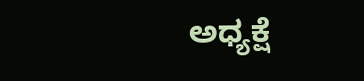ಅಧ್ಯಕ್ಷೆ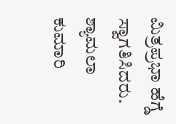ಮಿತ್ರಪ್ರಭಾ ಹೆಗ್ಡೆ  ಸ್ವಾಗತಿಸಿದರು. ಶ್ಯಾಮಲಾ ಕುಮಾರಿ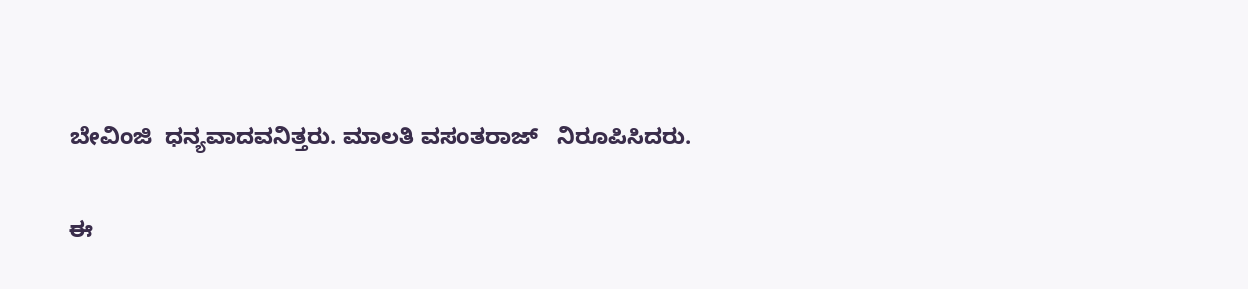ಬೇವಿಂಜಿ  ಧನ್ಯವಾದವನಿತ್ತರು. ಮಾಲತಿ ವಸಂತರಾಜ್   ನಿರೂಪಿಸಿದರು.

ಈ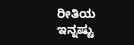ರೀತಿಯ ಇನ್ನಷ್ಟು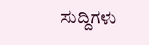ಸುದ್ದಿಗಳು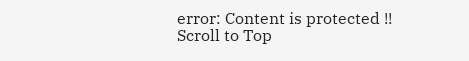error: Content is protected !!
Scroll to Top